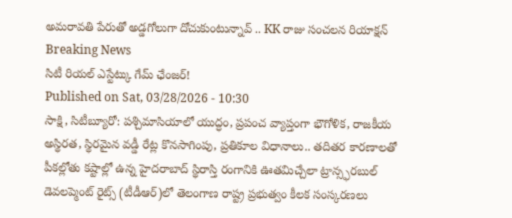అమరావతి పేరుతో అడ్డగోలుగా దోచుకుంటున్నావ్ .. KK రాజు సంచలన రియాక్షన్
Breaking News
సిటీ రియల్ ఎస్టేట్కు గేమ్ ఛేంజర్!
Published on Sat, 03/28/2026 - 10:30
సాక్షి, సిటీబ్యూరో: పశ్చిమాసియాలో యుద్ధం, ప్రపంచ వ్యాప్తంగా భౌగోళిక, రాజకీయ అస్థిరత, స్థిరమైన వడ్డీ రేట్ల కొనసాగింపు, ప్రతికూల విధానాలు.. తదితర కారణాలతో పీకల్లోతు కష్టాల్లో ఉన్న హైదరాబాద్ స్థిరాస్తి రంగానికి ఊతమిచ్చేలా ట్రాన్స్ఫరబుల్ డెవలప్మెంట్ రైట్స్ (టీడీఆర్)లో తెలంగాణ రాష్ట్ర ప్రభుత్వం కీలక సంస్కరణలు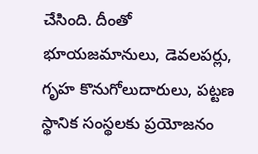చేసింది. దీంతో భూయజమానులు, డెవలపర్లు, గృహ కొనుగోలుదారులు, పట్టణ స్థానిక సంస్థలకు ప్రయోజనం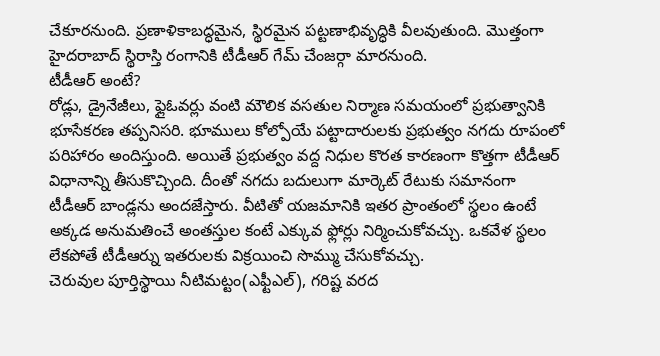చేకూరనుంది. ప్రణాళికాబద్ధమైన, స్థిరమైన పట్టణాభివృద్ధికి వీలవుతుంది. మొత్తంగా హైదరాబాద్ స్థిరాస్తి రంగానికి టీడీఆర్ గేమ్ చేంజర్గా మారనుంది.
టీడీఆర్ అంటే?
రోడ్లు, డ్రైనేజీలు, ఫ్లైఓవర్లు వంటి మౌలిక వసతుల నిర్మాణ సమయంలో ప్రభుత్వానికి భూసేకరణ తప్పనిసరి. భూములు కోల్పోయే పట్టాదారులకు ప్రభుత్వం నగదు రూపంలో పరిహారం అందిస్తుంది. అయితే ప్రభుత్వం వద్ద నిధుల కొరత కారణంగా కొత్తగా టీడీఆర్ విధానాన్ని తీసుకొచ్చింది. దీంతో నగదు బదులుగా మార్కెట్ రేటుకు సమానంగా టీడీఆర్ బాండ్లను అందజేస్తారు. వీటితో యజమానికి ఇతర ప్రాంతంలో స్థలం ఉంటే అక్కడ అనుమతించే అంతస్తుల కంటే ఎక్కువ ఫ్లోర్లు నిర్మించుకోవచ్చు. ఒకవేళ స్థలం లేకపోతే టీడీఆర్ను ఇతరులకు విక్రయించి సొమ్ము చేసుకోవచ్చు.
చెరువుల పూర్తిస్థాయి నీటిమట్టం(ఎఫ్టీఎల్), గరిష్ట వరద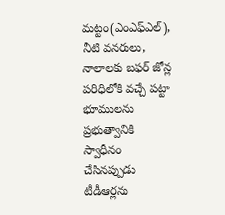మట్టం(ఎంఎఫ్ఎల్), నీటి వనరులు, నాలాలకు బఫర్ జోన్ల పరిధిలోకి వచ్చే పట్టా భూములను ప్రభుత్వానికి స్వాధీనం చేసినప్పుడు టీడీఆర్లను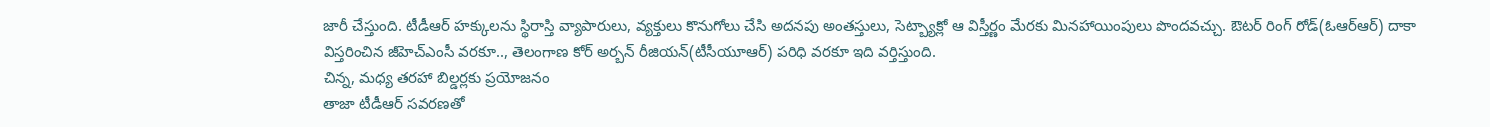జారీ చేస్తుంది. టీడీఆర్ హక్కులను స్థిరాస్తి వ్యాపారులు, వ్యక్తులు కొనుగోలు చేసి అదనపు అంతస్తులు, సెట్బ్యాక్లో ఆ విస్తీర్ణం మేరకు మినహాయింపులు పొందవచ్చు. ఔటర్ రింగ్ రోడ్(ఓఆర్ఆర్) దాకా విస్తరించిన జీహెచ్ఎంసీ వరకూ.., తెలంగాణ కోర్ అర్బన్ రీజియన్(టీసీయూఆర్) పరిధి వరకూ ఇది వర్తిస్తుంది.
చిన్న, మధ్య తరహా బిల్డర్లకు ప్రయోజనం
తాజా టీడీఆర్ సవరణతో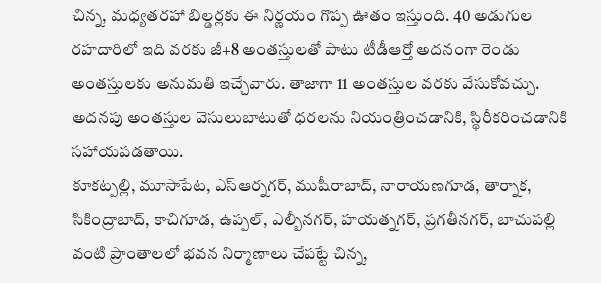చిన్న, మధ్యతరహా బిల్డర్లకు ఈ నిర్ణయం గొప్ప ఊతం ఇస్తుంది. 40 అడుగుల రహదారిలో ఇది వరకు జీ+8 అంతస్తులతో పాటు టీడీఆర్తో అదనంగా రెండు అంతస్తులకు అనుమతి ఇచ్చేవారు. తాజాగా 11 అంతస్తుల వరకు వేసుకోవచ్చు. అదనపు అంతస్తుల వెసులుబాటుతో ధరలను నియంత్రించడానికి, స్థిరీకరించడానికి సహాయపడతాయి.
కూకట్పల్లి, మూసాపేట, ఎస్ఆర్నగర్, ముషీరాబాద్, నారాయణగూడ, తార్నాక, సికింద్రాబాద్, కాచిగూడ, ఉప్పల్, ఎల్బీనగర్, హయత్నగర్, ప్రగతీనగర్, బాచుపల్లి వంటి ప్రాంతాలలో భవన నిర్మాణాలు చేపట్టే చిన్న,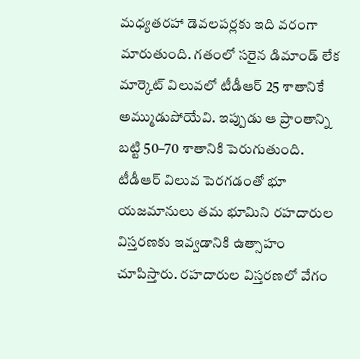మధ్యతరహా డెవలపర్లకు ఇది వరంగా మారుతుంది. గతంలో సరైన డిమాండ్ లేక మార్కెట్ విలువలో టీడీఆర్ 25 శాతానికే అమ్ముడుపోయేవి. ఇప్పుడు ఆ ప్రాంతాన్ని బట్టి 50–70 శాతానికి పెరుగుతుంది. టీడీఆర్ విలువ పెరగడంతో భూ యజమానులు తమ భూమిని రహదారుల విస్తరణకు ఇవ్వడానికి ఉత్సాహం చూపిస్తారు. రహదారుల విస్తరణలో వేగం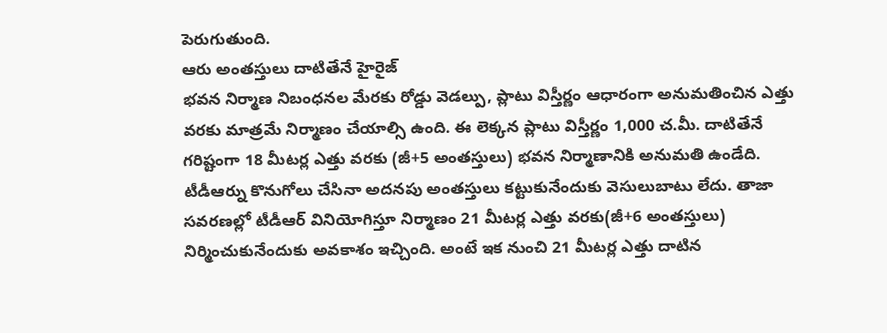పెరుగుతుంది.
ఆరు అంతస్తులు దాటితేనే హైరైజ్
భవన నిర్మాణ నిబంధనల మేరకు రోడ్డు వెడల్పు, ప్లాటు విస్తీర్ణం ఆధారంగా అనుమతించిన ఎత్తు వరకు మాత్రమే నిర్మాణం చేయాల్సి ఉంది. ఈ లెక్కన ప్లాటు విస్తీర్ణం 1,000 చ.మీ. దాటితేనే గరిష్టంగా 18 మీటర్ల ఎత్తు వరకు (జీ+5 అంతస్తులు) భవన నిర్మాణానికి అనుమతి ఉండేది. టీడీఆర్ను కొనుగోలు చేసినా అదనపు అంతస్తులు కట్టుకునేందుకు వెసులుబాటు లేదు. తాజా సవరణల్లో టీడీఆర్ వినియోగిస్తూ నిర్మాణం 21 మీటర్ల ఎత్తు వరకు(జీ+6 అంతస్తులు) నిర్మించుకునేందుకు అవకాశం ఇచ్చింది. అంటే ఇక నుంచి 21 మీటర్ల ఎత్తు దాటిన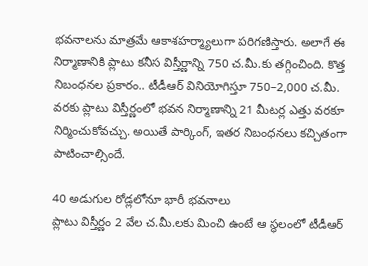భవనాలను మాత్రమే ఆకాశహర్మ్యాలుగా పరిగణిస్తారు. అలాగే ఈ నిర్మాణానికి ప్లాటు కనీస విస్తీర్ణాన్ని 750 చ.మీ.కు తగ్గించింది. కొత్త నిబంధనల ప్రకారం.. టీడీఆర్ వినియోగిస్తూ 750–2,000 చ.మీ. వరకు ప్లాటు విస్తీర్ణంలో భవన నిర్మాణాన్ని 21 మీటర్ల ఎత్తు వరకూ నిర్మించుకోవచ్చు. అయితే పార్కింగ్, ఇతర నిబంధనలు కచ్చితంగా పాటించాల్సిందే.

40 అడుగుల రోడ్లలోనూ భారీ భవనాలు
ప్లాటు విస్తీర్ణం 2 వేల చ.మీ.లకు మించి ఉంటే ఆ స్థలంలో టీడీఆర్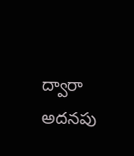ద్వారా అదనపు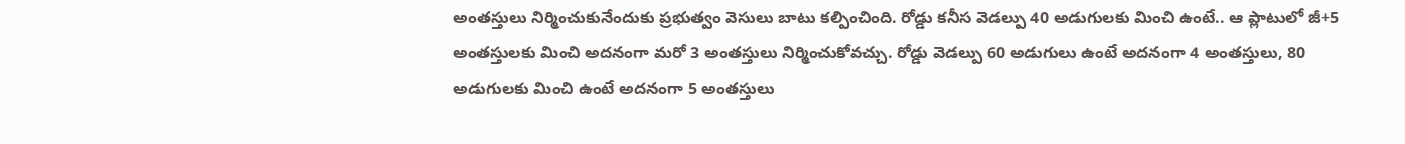అంతస్తులు నిర్మించుకునేందుకు ప్రభుత్వం వెసులు బాటు కల్పించింది. రోడ్డు కనీస వెడల్పు 40 అడుగులకు మించి ఉంటే.. ఆ ప్లాటులో జీ+5 అంతస్తులకు మించి అదనంగా మరో 3 అంతస్తులు నిర్మించుకోవచ్చు. రోడ్డు వెడల్పు 60 అడుగులు ఉంటే అదనంగా 4 అంతస్తులు, 80 అడుగులకు మించి ఉంటే అదనంగా 5 అంతస్తులు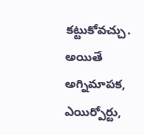కట్టుకోవచ్చు. అయితే అగ్నిమాపక, ఎయిర్పోర్టు,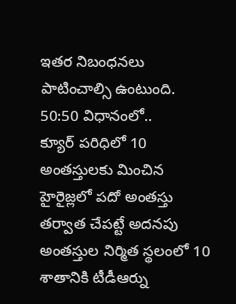ఇతర నిబంధనలు పాటించాల్సి ఉంటుంది.
50:50 విధానంలో..
క్యూర్ పరిధిలో 10 అంతస్తులకు మించిన హైరైజ్లలో పదో అంతస్తు తర్వాత చేపట్టే అదనపు అంతస్తుల నిర్మిత స్థలంలో 10 శాతానికి టీడీఆర్ను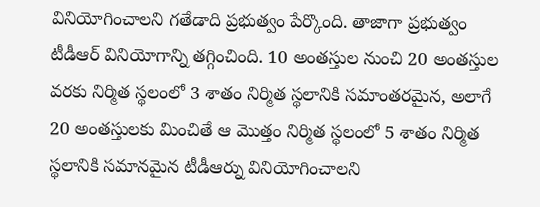వినియోగించాలని గతేడాది ప్రభుత్వం పేర్కొంది. తాజాగా ప్రభుత్వం టీడీఆర్ వినియోగాన్ని తగ్గించింది. 10 అంతస్తుల నుంచి 20 అంతస్తుల వరకు నిర్మిత స్థలంలో 3 శాతం నిర్మిత స్థలానికి సమాంతరమైన, అలాగే 20 అంతస్తులకు మించితే ఆ మొత్తం నిర్మిత స్థలంలో 5 శాతం నిర్మిత స్థలానికి సమానమైన టీడీఆర్ను వినియోగించాలని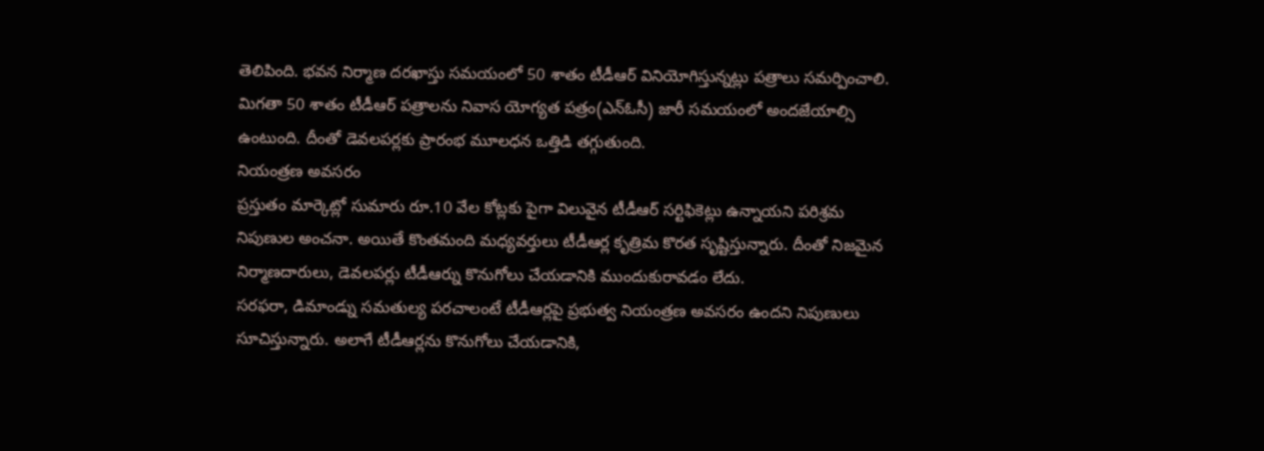తెలిపింది. భవన నిర్మాణ దరఖాస్తు సమయంలో 50 శాతం టీడీఆర్ వినియోగిస్తున్నట్లు పత్రాలు సమర్పించాలి. మిగతా 50 శాతం టీడీఆర్ పత్రాలను నివాస యోగ్యత పత్రం(ఎన్ఓసీ) జారీ సమయంలో అందజేయాల్సి ఉంటుంది. దీంతో డెవలపర్లకు ప్రారంభ మూలధన ఒత్తిడి తగ్గుతుంది.
నియంత్రణ అవసరం
ప్రస్తుతం మార్కెట్లో సుమారు రూ.10 వేల కోట్లకు పైగా విలువైన టీడీఆర్ సర్టిఫికెట్లు ఉన్నాయని పరిశ్రమ నిపుణుల అంచనా. అయితే కొంతమంది మధ్యవర్తులు టీడీఆర్ల కృత్రిమ కొరత సృష్టిస్తున్నారు. దీంతో నిజమైన నిర్మాణదారులు, డెవలపర్లు టీడీఆర్ను కొనుగోలు చేయడానికి ముందుకురావడం లేదు.
సరఫరా, డిమాండ్ను సమతుల్య పరచాలంటే టీడీఆర్లపై ప్రభుత్వ నియంత్రణ అవసరం ఉందని నిపుణులు సూచిస్తున్నారు. అలాగే టీడీఆర్లను కొనుగోలు చేయడానికి,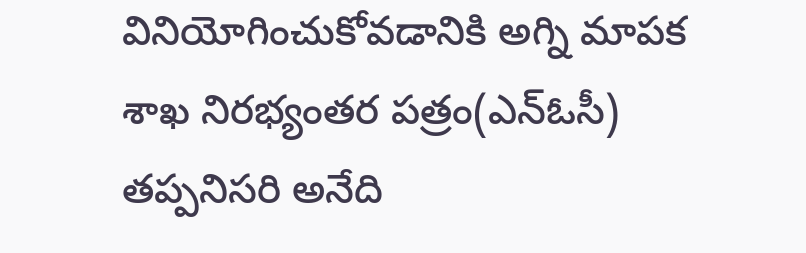వినియోగించుకోవడానికి అగ్ని మాపక శాఖ నిరభ్యంతర పత్రం(ఎన్ఓసీ) తప్పనిసరి అనేది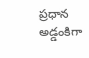ప్రధాన అడ్డంకిగా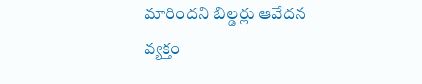మారిందని బిల్డర్లు ఆవేదన వ్యక్తం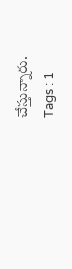చేస్తున్నారు.
Tags : 1